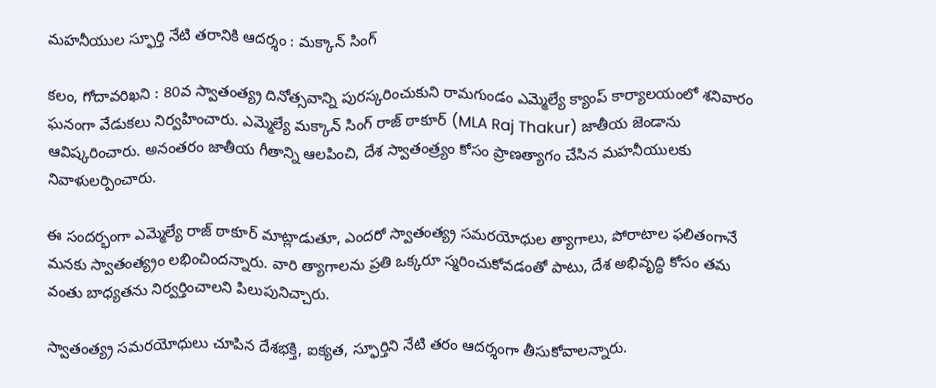మహనీయుల స్ఫూర్తి నేటి తరానికి ఆదర్శం : మక్కాన్ సింగ్

కలం, గోదావరిఖని : 80వ స్వాతంత్య్ర దినోత్సవాన్ని పురస్కరించుకుని రామగుండం ఎమ్మెల్యే క్యాంప్ కార్యాలయంలో శనివారం ఘనంగా వేడుకలు నిర్వహించారు. ఎమ్మెల్యే మక్కాన్ సింగ్ రాజ్ ఠాకూర్ (MLA Raj Thakur) జాతీయ జెండాను ఆవిష్కరించారు. అనంతరం జాతీయ గీతాన్ని ఆలపించి, దేశ స్వాతంత్ర్యం కోసం ప్రాణత్యాగం చేసిన మహనీయులకు నివాళులర్పించారు.

ఈ సందర్భంగా ఎమ్మెల్యే రాజ్ ఠాకూర్ మాట్లాడుతూ, ఎందరో స్వాతంత్య్ర సమరయోధుల త్యాగాలు, పోరాటాల ఫలితంగానే మనకు స్వాతంత్య్రం లభించిందన్నారు. వారి త్యాగాలను ప్రతి ఒక్కరూ స్మరించుకోవడంతో పాటు, దేశ అభివృద్ధి కోసం తమ వంతు బాధ్యతను నిర్వర్తించాలని పిలుపునిచ్చారు.

స్వాతంత్య్ర సమరయోధులు చూపిన దేశభక్తి, ఐక్యత, స్ఫూర్తిని నేటి తరం ఆదర్శంగా తీసుకోవాలన్నారు.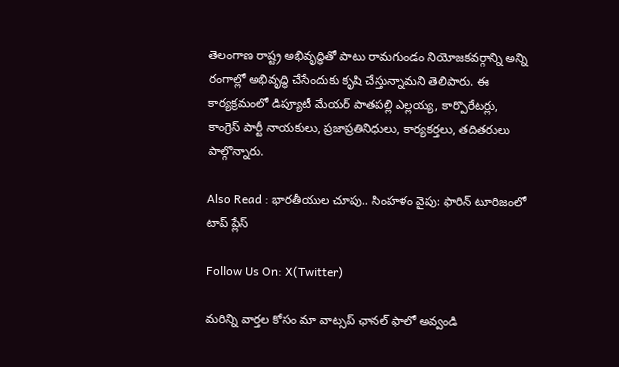తెలంగాణ రాష్ట్ర అభివృద్ధితో పాటు రామగుండం నియోజకవర్గాన్ని అన్ని రంగాల్లో అభివృద్ధి చేసేందుకు కృషి చేస్తున్నామని తెలిపారు. ఈ కార్యక్రమంలో డిప్యూటీ మేయర్ పాతపల్లి ఎల్లయ్య, కార్పొరేటర్లు, కాంగ్రెస్ పార్టీ నాయకులు, ప్రజాప్రతినిధులు, కార్యకర్తలు, తదితరులు పాల్గొన్నారు.

Also Read : భారతీయుల చూపు.. సింహళం వైపు: ఫారిన్ టూరిజంలో టాప్ ప్లేస్

Follow Us On: X(Twitter)

మ‌రిన్ని వార్త‌ల కోసం మా వాట్స‌ప్ ఛాన‌ల్ ఫాలో అవ్వండి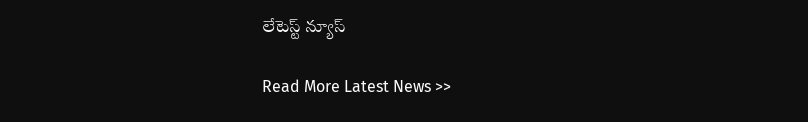లేటెస్ట్ న్యూస్‌

Read More Latest News >>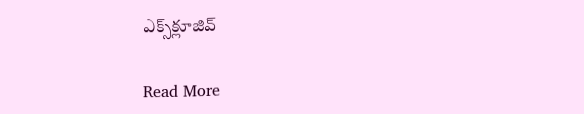ఎక్స్‌క్లూజివ్‌

Read More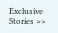Exclusive Stories >>